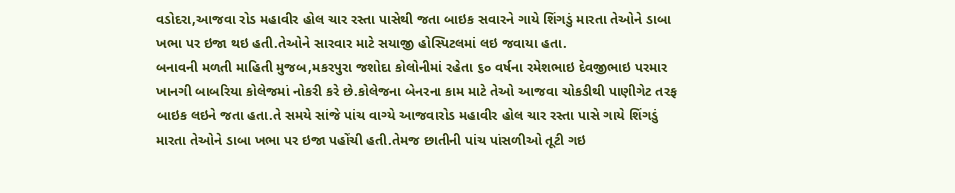વડોદરા,આજવા રોડ મહાવીર હોલ ચાર રસ્તા પાસેથી જતા બાઇક સવારને ગાયે શિંગડું મારતા તેઓને ડાબા ખભા પર ઇજા થઇ હતી.તેઓને સારવાર માટે સયાજી હોસ્પિટલમાં લઇ જવાયા હતા.
બનાવની મળતી માહિતી મુજબ,મકરપુરા જશોદા કોલોનીમાં રહેતા ૬૦ વર્ષના રમેશભાઇ દેવજીભાઇ પરમાર ખાનગી બાબરિયા કોલેજમાં નોકરી કરે છે.કોલેજના બેનરના કામ માટે તેઓ આજવા ચોકડીથી પાણીગેટ તરફ બાઇક લઇને જતા હતા.તે સમયે સાંજે પાંચ વાગ્યે આજવારોડ મહાવીર હોલ ચાર રસ્તા પાસે ગાયે શિંગડું મારતા તેઓને ડાબા ખભા પર ઇજા પહોંચી હતી.તેમજ છાતીની પાંચ પાંસળીઓ તૂટી ગઇ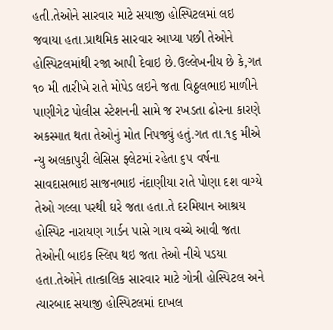હતી.તેઓને સારવાર માટે સયાજી હોસ્પિટલમાં લઇ જવાયા હતા.પ્રાથમિક સારવાર આપ્યા પછી તેઓને હોસ્પિટલમાંથી રજા આપી દેવાઇ છે.ઉલ્લેખનીય છે કે,ગત ૧૦ મી તારીખે રાતે મોપેડ લઇને જતા વિઠ્ઠલભાઇ માળીને પાણીગેટ પોલીસ સ્ટેશનની સામે જ રખડતા ઢોરના કારણે અકસ્માત થતા તેઓનું મોત નિપજ્યું હતું.ગત તા.૧૬ મીએ ન્યુ અલકાપુરી લેસિસ ફ્લેટમાં રહેતા ૬૫ વર્ષના સાવદાસભાઇ સાજનભાઇ નંદાણીયા રાતે પોણા દશ વાગ્યે તેઓ ગલ્લા પરથી ઘરે જતા હતા.તે દરમિયાન આશ્રય હોસ્પિટ નારાયણ ગાર્ડન પાસે ગાય વચ્ચે આવી જતા તેઓની બાઇક સ્લિપ થઇ જતા તેઓ નીચે પડયા હતા.તેઓને તાત્કાલિક સારવાર માટે ગોત્રી હોસ્પિટલ અને ત્યારબાદ સયાજી હોસ્પિટલમાં દાખલ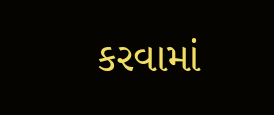કરવામાં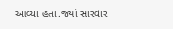આવ્યા હતા.જ્યાં સારવાર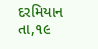દરમિયાન તા,૧૯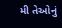મી તેઓનું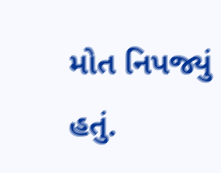મોત નિપજ્યું હતું.